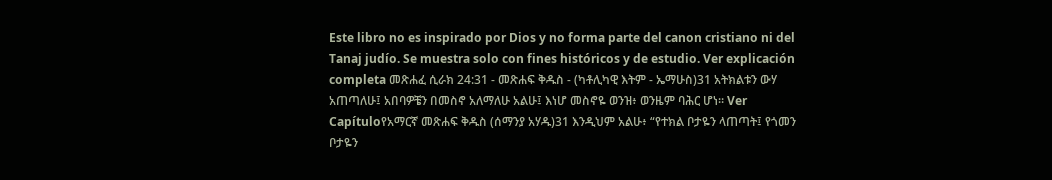Este libro no es inspirado por Dios y no forma parte del canon cristiano ni del Tanaj judío. Se muestra solo con fines históricos y de estudio. Ver explicación completa መጽሐፈ ሲራክ 24:31 - መጽሐፍ ቅዱስ - (ካቶሊካዊ እትም - ኤማሁስ)31 አትክልቱን ውሃ አጠጣለሁ፤ አበባዎቼን በመስኖ አለማለሁ አልሁ፤ እነሆ መስኖዬ ወንዝ፥ ወንዜም ባሕር ሆነ። Ver Capítuloየአማርኛ መጽሐፍ ቅዱስ (ሰማንያ አሃዱ)31 እንዲህም አልሁ፥ “የተክል ቦታዬን ላጠጣት፤ የጎመን ቦታዬን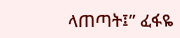ላጠጣት፤” ፈፋዬ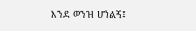እንደ ወንዝ ሆነልኝ፤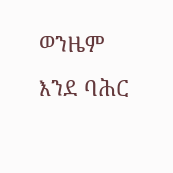ወንዜም እንደ ባሕር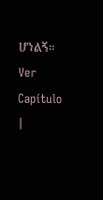ሆነልኝ። Ver Capítulo |